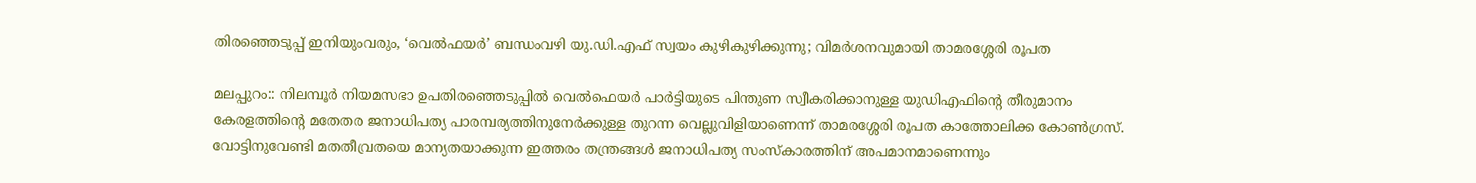തിരഞ്ഞെടുപ്പ് ഇനിയുംവരും, ‘വെൽഫയർ’ ബന്ധംവഴി യു.ഡി.എഫ്‌ സ്വയം കുഴികുഴിക്കുന്നു; വിമർശനവുമായി താമരശ്ശേരി രൂപത

മലപ്പുറം:: നിലമ്പൂര്‍ നിയമസഭാ ഉപതിരഞ്ഞെടുപ്പില്‍ വെല്‍ഫെയര്‍ പാര്‍ട്ടിയുടെ പിന്തുണ സ്വീകരിക്കാനുള്ള യുഡിഎഫിന്റെ തീരുമാനം കേരളത്തിന്റെ മതേതര ജനാധിപത്യ പാരമ്പര്യത്തിനുനേര്‍ക്കുള്ള തുറന്ന വെല്ലുവിളിയാണെന്ന് താമരശ്ശേരി രൂപത കാത്തോലിക്ക കോണ്‍ഗ്രസ്. വോട്ടിനുവേണ്ടി മതതീവ്രതയെ മാന്യതയാക്കുന്ന ഇത്തരം തന്ത്രങ്ങള്‍ ജനാധിപത്യ സംസ്‌കാരത്തിന് അപമാനമാണെന്നും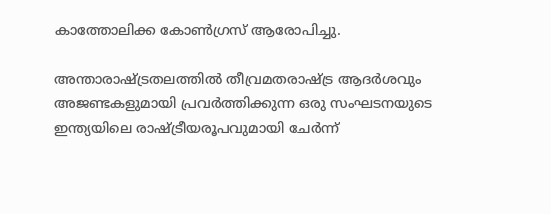കാത്തോലിക്ക കോണ്‍ഗ്രസ് ആരോപിച്ചു.

അന്താരാഷ്ട്രതലത്തില്‍ തീവ്രമതരാഷ്ട്ര ആദര്‍ശവും അജണ്ടകളുമായി പ്രവര്‍ത്തിക്കുന്ന ഒരു സംഘടനയുടെ ഇന്ത്യയിലെ രാഷ്ട്രീയരൂപവുമായി ചേര്‍ന്ന്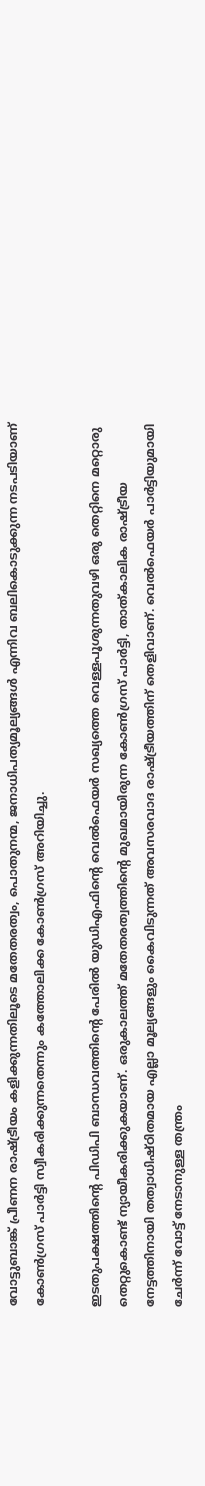വോട്ടുബാങ്ക് പ്രീണന രാഷ്ട്രീയം കളിക്കുന്നതിലൂടെ മതേതരത്വം, പൊതുനന്മ, ജനാധിപത്യമൂല്യങ്ങള്‍ എന്നിവ ബലികൊടുക്കുന്ന നടപടിയാണ് കോണ്‍ഗ്രസ് പാര്‍ട്ടി സ്വീകരിക്കുന്നതെന്നും കത്തോലിക്ക കോണ്‍ഗ്രസ് അറിയിച്ചു.

ഇടതുപക്ഷത്തിന്റെ പിഡിപി ബാന്ധവത്തിന്റെ പേരില്‍ യുഡിഎഫിന്റെ വെല്‍ഫെയര്‍ സഖ്യത്തെ വെള്ളപൂശുന്നതുവഴി ഒരു തെറ്റിനെ മറ്റൊരു തെറ്റുകൊണ്ട് ന്യായീകരിക്കുകയാണ്. ഒരുകാലത്ത് മതേതരത്വത്തിന്റെ മുഖമായിരുന്ന കോണ്‍ഗ്രസ് പാര്‍ട്ടി, താത്കാലിക രാഷ്ട്രീയ നേട്ടത്തിനായി തത്വാധിഷ്ഠിതമായ എല്ലാ മൂല്യങ്ങളും കൈവിടുന്നത് അവസരവാദ രാഷ്ട്രീയത്തിന് തെളിവാണ്. വെല്‍ഫെയര്‍ പാര്‍ട്ടിയുമായി ചേര്‍ന്ന് വോട്ട് നേടാനുള്ള തന്ത്രം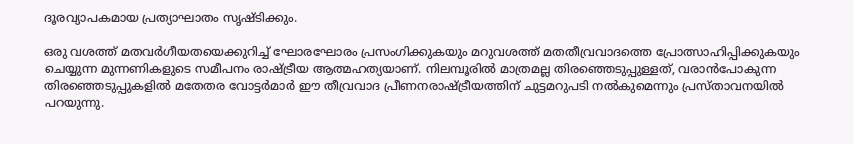ദൂരവ്യാപകമായ പ്രത്യാഘാതം സൃഷ്ടിക്കും.

ഒരു വശത്ത് മതവര്‍ഗീയതയെക്കുറിച്ച് ഘോരഘോരം പ്രസംഗിക്കുകയും മറുവശത്ത് മതതീവ്രവാദത്തെ പ്രോത്സാഹിപ്പിക്കുകയും ചെയ്യുന്ന മുന്നണികളുടെ സമീപനം രാഷ്ട്രീയ ആത്മഹത്യയാണ്. നിലമ്പൂരില്‍ മാത്രമല്ല തിരഞ്ഞെടുപ്പുള്ളത്, വരാന്‍പോകുന്ന തിരഞ്ഞെടുപ്പുകളില്‍ മതേതര വോട്ടര്‍മാര്‍ ഈ തീവ്രവാദ പ്രീണനരാഷ്ട്രീയത്തിന് ചുട്ടമറുപടി നല്‍കുമെന്നും പ്രസ്താവനയിൽ പറയുന്നു.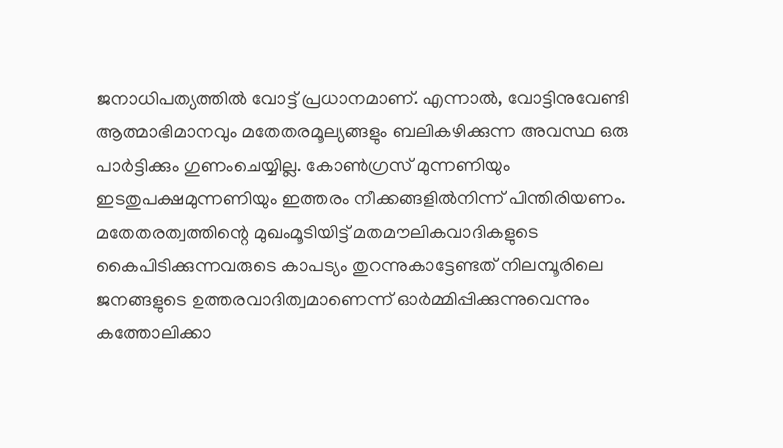ജനാധിപത്യത്തില്‍ വോട്ട് പ്രധാനമാണ്. എന്നാല്‍, വോട്ടിനുവേണ്ടി ആത്മാഭിമാനവും മതേതരമൂല്യങ്ങളും ബലികഴിക്കുന്ന അവസ്ഥ ഒരു പാര്‍ട്ടിക്കും ഗുണംചെയ്യില്ല. കോണ്‍ഗ്രസ് മുന്നണിയും ഇടതുപക്ഷമുന്നണിയും ഇത്തരം നീക്കങ്ങളില്‍നിന്ന് പിന്തിരിയണം. മതേതരത്വത്തിന്റെ മുഖംമൂടിയിട്ട് മതമൗലികവാദികളുടെ കൈപിടിക്കുന്നവരുടെ കാപട്യം തുറന്നുകാട്ടേണ്ടത് നിലമ്പൂരിലെ ജനങ്ങളുടെ ഉത്തരവാദിത്വമാണെന്ന് ഓര്‍മ്മിപ്പിക്കുന്നുവെന്നും കത്തോലിക്കാ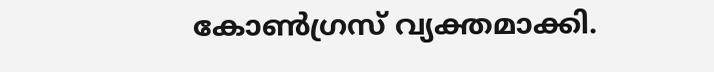കോണ്‍ഗ്രസ് വ്യക്തമാക്കി.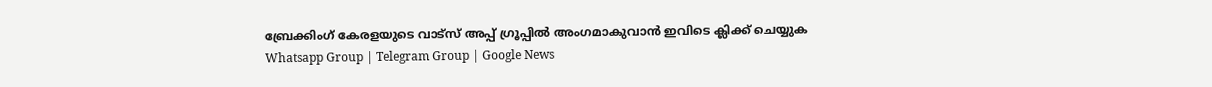ബ്രേക്കിംഗ് കേരളയുടെ വാട്സ് അപ്പ് ഗ്രൂപ്പിൽ അംഗമാകുവാൻ ഇവിടെ ക്ലിക്ക് ചെയ്യുക Whatsapp Group | Telegram Group | Google News